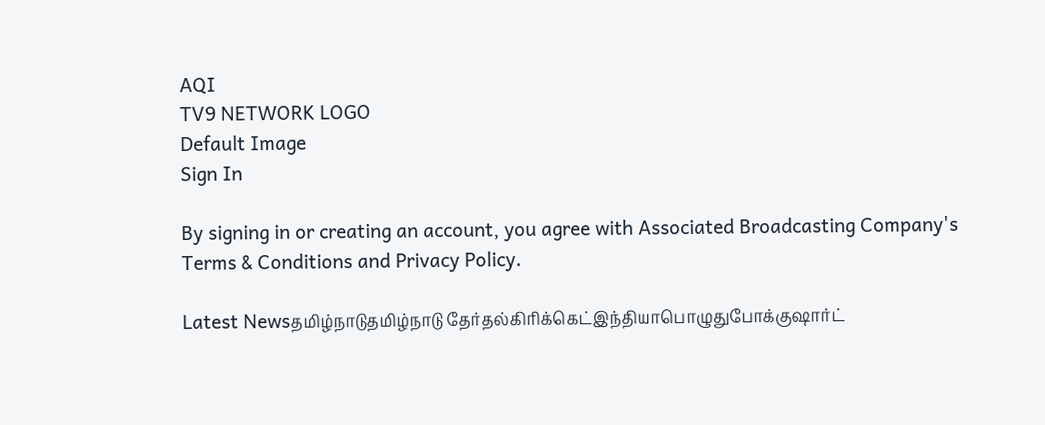AQI
TV9 NETWORK LOGO
Default Image
Sign In

By signing in or creating an account, you agree with Associated Broadcasting Company's Terms & Conditions and Privacy Policy.

Latest Newsதமிழ்நாடுதமிழ்நாடு தேர்தல்கிரிக்கெட்இந்தியாபொழுதுபோக்குஷார்ட்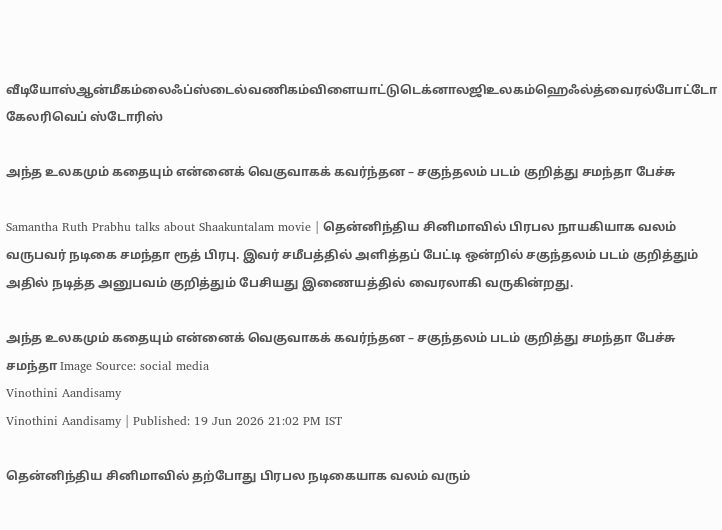வீடியோஸ்ஆன்மீகம்லைஃப்ஸ்டைல்வணிகம்விளையாட்டுடெக்னாலஜிஉலகம்ஹெஃல்த்வைரல்போட்டோ கேலரிவெப் ஸ்டோரிஸ்

அந்த உலகமும் கதையும் என்னைக் வெகுவாகக் கவர்ந்தன – சகுந்தலம் படம் குறித்து சமந்தா பேச்சு

Samantha Ruth Prabhu talks about Shaakuntalam movie | தென்னிந்திய சினிமாவில் பிரபல நாயகியாக வலம் வருபவர் நடிகை சமந்தா ரூத் பிரபு. இவர் சமீபத்தில் அளித்தப் பேட்டி ஒன்றில் சகுந்தலம் படம் குறித்தும் அதில் நடித்த அனுபவம் குறித்தும் பேசியது இணையத்தில் வைரலாகி வருகின்றது.

அந்த உலகமும் கதையும் என்னைக் வெகுவாகக் கவர்ந்தன – சகுந்தலம் படம் குறித்து சமந்தா பேச்சு
சமந்தா Image Source: social media
Vinothini Aandisamy
Vinothini Aandisamy | Published: 19 Jun 2026 21:02 PM IST

தென்னிந்திய சினிமாவில் தற்போது பிரபல நடிகையாக வலம் வரும்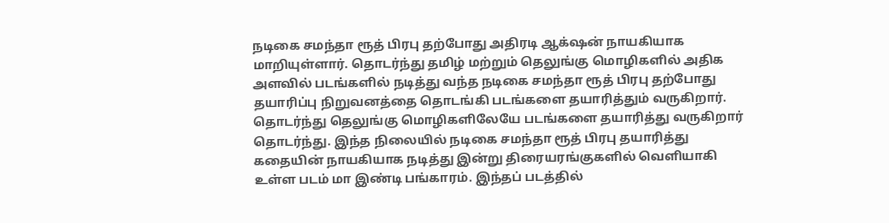நடிகை சமந்தா ரூத் பிரபு தற்போது அதிரடி ஆக்‌ஷன் நாயகியாக மாறியுள்ளார். தொடர்ந்து தமிழ் மற்றும் தெலுங்கு மொழிகளில் அதிக அளவில் படங்களில் நடித்து வந்த நடிகை சமந்தா ரூத் பிரபு தற்போது தயாரிப்பு நிறுவனத்தை தொடங்கி படங்களை தயாரித்தும் வருகிறார். தொடர்ந்து தெலுங்கு மொழிகளிலேயே படங்களை தயாரித்து வருகிறார் தொடர்ந்து. இந்த நிலையில் நடிகை சமந்தா ரூத் பிரபு தயாரித்து கதையின் நாயகியாக நடித்து இன்று திரையரங்குகளில் வெளியாகி உள்ள படம் மா இண்டி பங்காரம். இந்தப் படத்தில்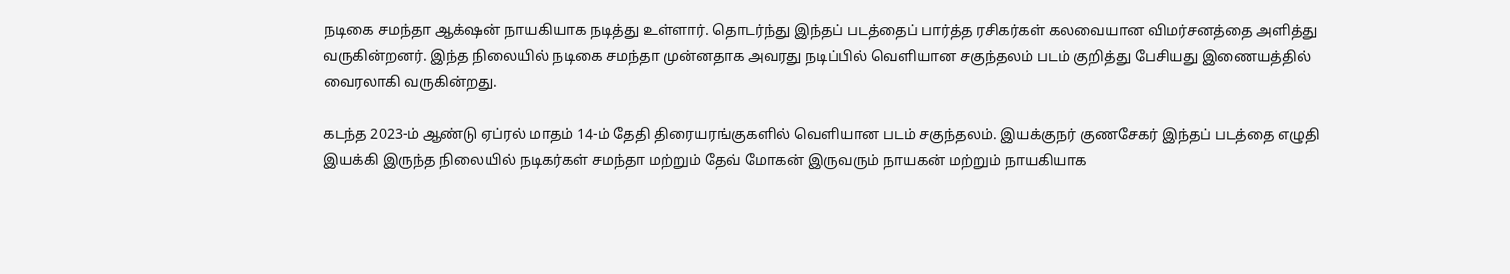நடிகை சமந்தா ஆக்‌ஷன் நாயகியாக நடித்து உள்ளார். தொடர்ந்து இந்தப் படத்தைப் பார்த்த ரசிகர்கள் கலவையான விமர்சனத்தை அளித்து வருகின்றனர். இந்த நிலையில் நடிகை சமந்தா முன்னதாக அவரது நடிப்பில் வெளியான சகுந்தலம் படம் குறித்து பேசியது இணையத்தில் வைரலாகி வருகின்றது.

கடந்த 2023-ம் ஆண்டு ஏப்ரல் மாதம் 14-ம் தேதி திரையரங்குகளில் வெளியான படம் சகுந்தலம். இயக்குநர் குணசேகர் இந்தப் படத்தை எழுதி இயக்கி இருந்த நிலையில் நடிகர்கள் சமந்தா மற்றும் தேவ் மோகன் இருவரும் நாயகன் மற்றும் நாயகியாக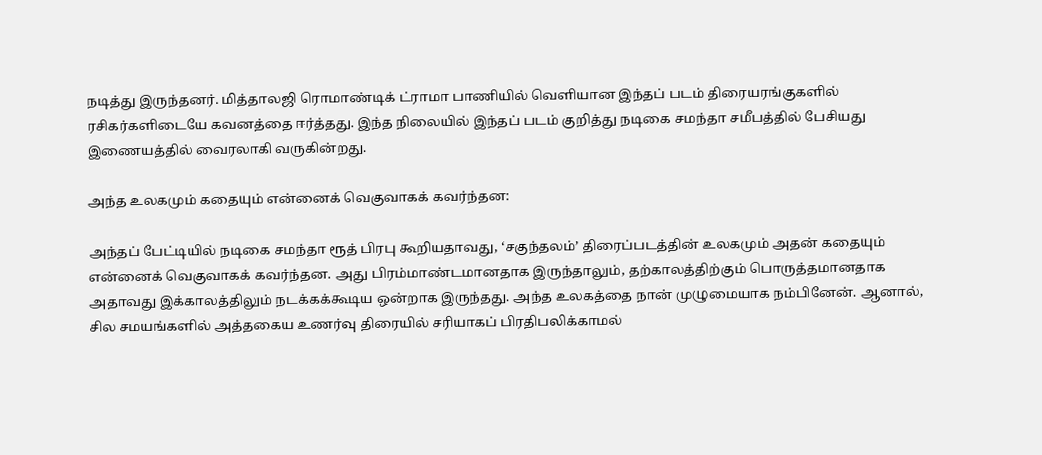நடித்து இருந்தனர். மித்தாலஜி ரொமாண்டிக் ட்ராமா பாணியில் வெளியான இந்தப் படம் திரையரங்குகளில் ரசிகர்களிடையே கவனத்தை ஈர்த்தது. இந்த நிலையில் இந்தப் படம் குறித்து நடிகை சமந்தா சமீபத்தில் பேசியது இணையத்தில் வைரலாகி வருகின்றது.

அந்த உலகமும் கதையும் என்னைக் வெகுவாகக் கவர்ந்தன:

அந்தப் பேட்டியில் நடிகை சமந்தா ரூத் பிரபு கூறியதாவது, ‘சகுந்தலம்’ திரைப்படத்தின் உலகமும் அதன் கதையும் என்னைக் வெகுவாகக் கவர்ந்தன. அது பிரம்மாண்டமானதாக இருந்தாலும், தற்காலத்திற்கும் பொருத்தமானதாக அதாவது இக்காலத்திலும் நடக்கக்கூடிய ஒன்றாக இருந்தது. அந்த உலகத்தை நான் முழுமையாக நம்பினேன். ஆனால், சில சமயங்களில் அத்தகைய உணர்வு திரையில் சரியாகப் பிரதிபலிக்காமல்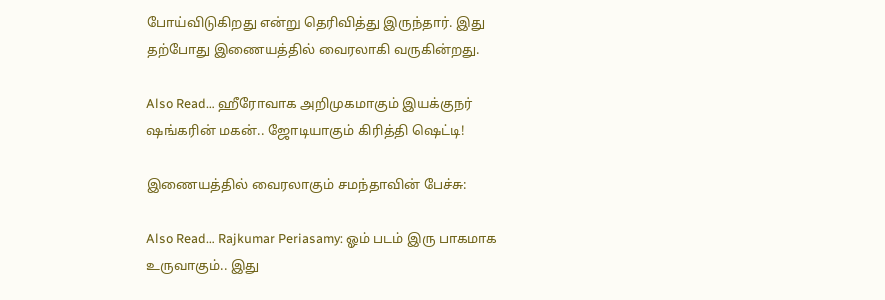போய்விடுகிறது என்று தெரிவித்து இருந்தார். இது தற்போது இணையத்தில் வைரலாகி வருகின்றது.

Also Read… ஹீரோவாக அறிமுகமாகும் இயக்குநர் ஷங்கரின் மகன்.. ஜோடியாகும் கிரித்தி ஷெட்டி!

இணையத்தில் வைரலாகும் சமந்தாவின் பேச்சு:

Also Read… Rajkumar Periasamy: ஓம் படம் இரு பாகமாக உருவாகும்.. இது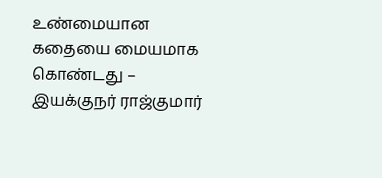உண்மையான கதையை மையமாக கொண்டது – இயக்குநர் ராஜ்குமார்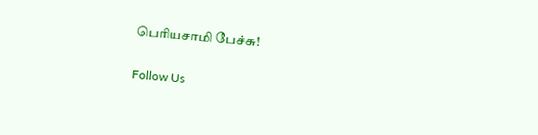பெரியசாமி பேச்சு!

Follow Us